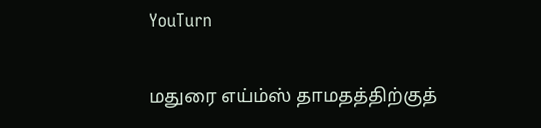YouTurn

மதுரை எய்ம்ஸ் தாமதத்திற்குத்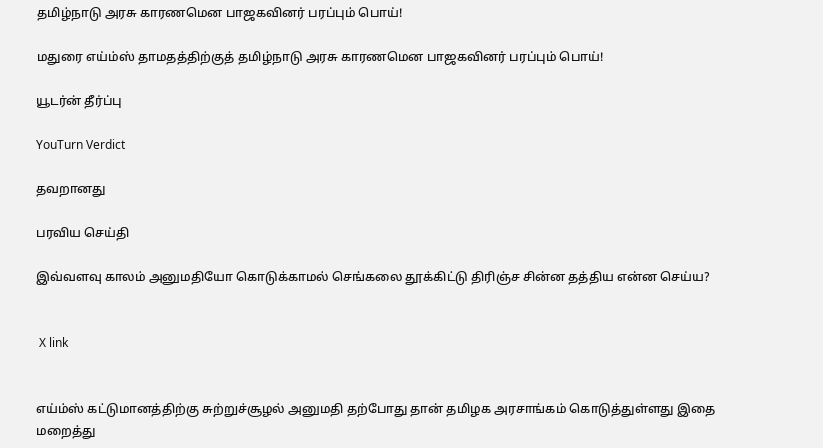தமிழ்நாடு அரசு காரணமென பாஜகவினர் பரப்பும் பொய்!

மதுரை எய்ம்ஸ் தாமதத்திற்குத் தமிழ்நாடு அரசு காரணமென பாஜகவினர் பரப்பும் பொய்!

யூடர்ன் தீர்ப்பு

YouTurn Verdict

தவறானது

பரவிய செய்தி

இவ்வளவு காலம் அனுமதியோ கொடுக்காமல் செங்கலை தூக்கிட்டு திரிஞ்ச சின்ன தத்திய என்ன செய்ய?


 X link


எய்ம்ஸ் கட்டுமானத்திற்கு சுற்றுச்சூழல் அனுமதி தற்போது தான் தமிழக அரசாங்கம் கொடுத்துள்ளது இதை மறைத்து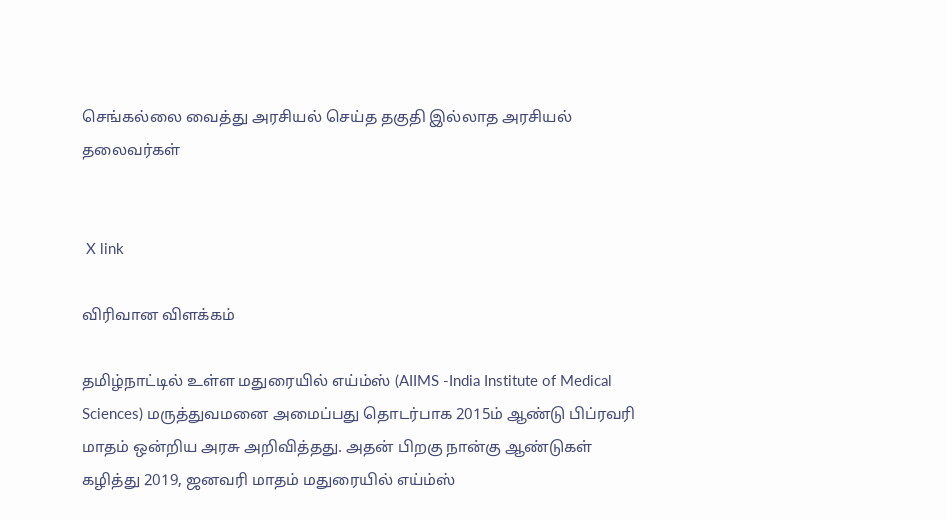செங்கல்லை வைத்து அரசியல் செய்த தகுதி இல்லாத அரசியல் தலைவர்கள்


 X link

விரிவான விளக்கம்

தமிழ்நாட்டில் உள்ள மதுரையில் எய்ம்ஸ் (AIIMS -India Institute of Medical Sciences) மருத்துவமனை அமைப்பது தொடர்பாக 2015ம் ஆண்டு பிப்ரவரி மாதம் ஒன்றிய அரசு அறிவித்தது. அதன் பிறகு நான்கு ஆண்டுகள் கழித்து 2019, ஜனவரி மாதம் மதுரையில் எய்ம்ஸ்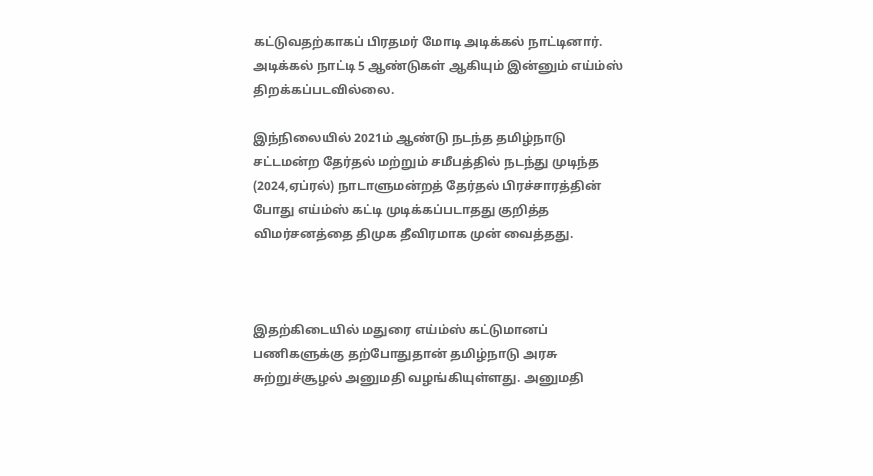கட்டுவதற்காகப் பிரதமர் மோடி அடிக்கல் நாட்டினார். அடிக்கல் நாட்டி 5 ஆண்டுகள் ஆகியும் இன்னும் எய்ம்ஸ் திறக்கப்படவில்லை.

இந்நிலையில் 2021ம் ஆண்டு நடந்த தமிழ்நாடு சட்டமன்ற தேர்தல் மற்றும் சமீபத்தில் நடந்து முடிந்த (2024,ஏப்ரல்) நாடாளுமன்றத் தேர்தல் பிரச்சாரத்தின் போது எய்ம்ஸ் கட்டி முடிக்கப்படாதது குறித்த விமர்சனத்தை திமுக தீவிரமாக முன் வைத்தது.



இதற்கிடையில் மதுரை எய்ம்ஸ் கட்டுமானப் பணிகளுக்கு தற்போதுதான் தமிழ்நாடு அரசு சுற்றுச்சூழல் அனுமதி வழங்கியுள்ளது. அனுமதி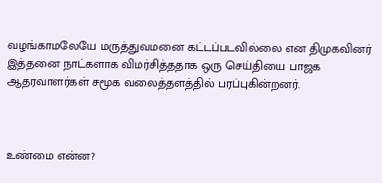வழங்காமலேயே மருத்துவமனை கட்டப்படவில்லை என திமுகவினர் இத்தனை நாட்களாக விமர்சித்ததாக ஒரு செய்தியை பாஜக ஆதரவாளர்கள் சமூக வலைத்தளத்தில் பரப்புகின்றனர்.



உண்மை என்ன?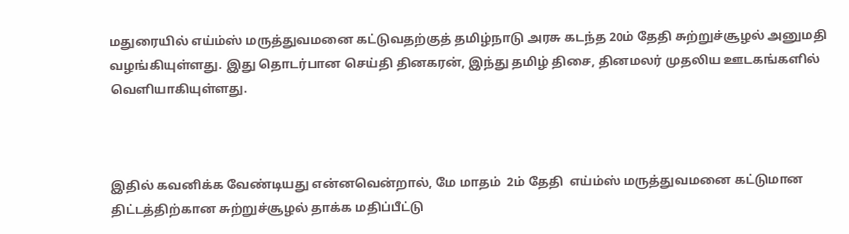மதுரையில் எய்ம்ஸ் மருத்துவமனை கட்டுவதற்குத் தமிழ்நாடு அரசு கடந்த 20ம் தேதி சுற்றுச்சூழல் அனுமதி வழங்கியுள்ளது. இது தொடர்பான செய்தி தினகரன், இந்து தமிழ் திசை, தினமலர் முதலிய ஊடகங்களில் வெளியாகியுள்ளது.



இதில் கவனிக்க வேண்டியது என்னவென்றால், மே மாதம்  2ம் தேதி  எய்ம்ஸ் மருத்துவமனை கட்டுமான திட்டத்திற்கான சுற்றுச்சூழல் தாக்க மதிப்பீட்டு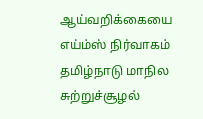ஆய்வறிக்கையை எய்ம்ஸ் நிர்வாகம் தமிழ்நாடு மாநில சுற்றுச்சூழல்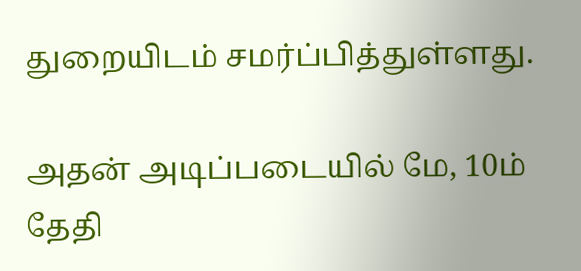துறையிடம் சமர்ப்பித்துள்ளது.

அதன் அடிப்படையில் மே, 10ம் தேதி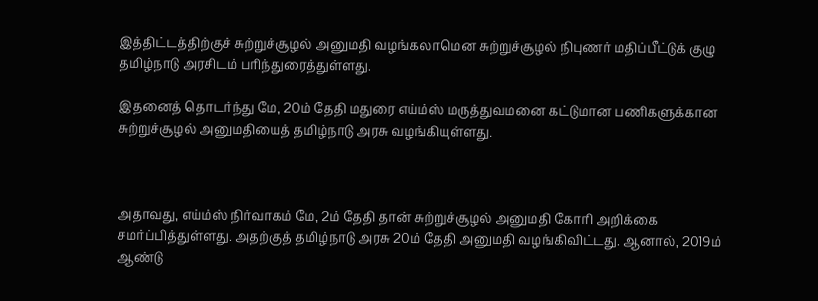இத்திட்டத்திற்குச் சுற்றுச்சூழல் அனுமதி வழங்கலாமென சுற்றுச்சூழல் நிபுணர் மதிப்பீட்டுக் குழு தமிழ்நாடு அரசிடம் பரிந்துரைத்துள்ளது.

இதனைத் தொடர்ந்து மே, 20ம் தேதி மதுரை எய்ம்ஸ் மருத்துவமனை கட்டுமான பணிகளுக்கான சுற்றுச்சூழல் அனுமதியைத் தமிழ்நாடு அரசு வழங்கியுள்ளது.



அதாவது, எய்ம்ஸ் நிர்வாகம் மே, 2ம் தேதி தான் சுற்றுச்சூழல் அனுமதி கோரி அறிக்கை சமர்ப்பித்துள்ளது. அதற்குத் தமிழ்நாடு அரசு 20ம் தேதி அனுமதி வழங்கிவிட்டது. ஆனால், 2019ம் ஆண்டு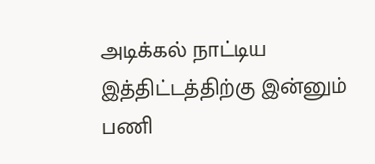அடிக்கல் நாட்டிய இத்திட்டத்திற்கு இன்னும் பணி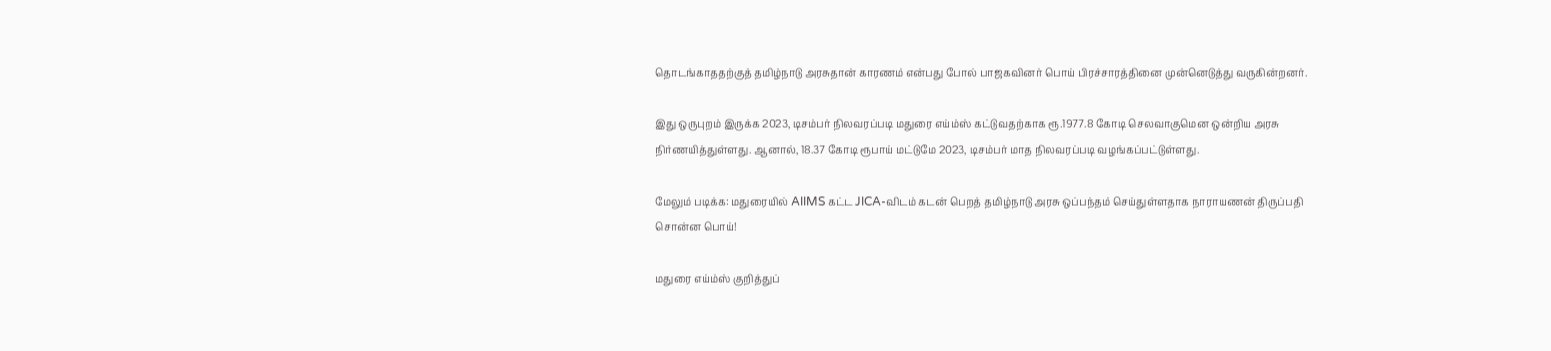தொடங்காததற்குத் தமிழ்நாடு அரசுதான் காரணம் என்பது போல் பாஜகவினர் பொய் பிரச்சாரத்தினை முன்னெடுத்து வருகின்றனர்.

இது ஒருபுறம் இருக்க 2023, டிசம்பர் நிலவரப்படி மதுரை எய்ம்ஸ் கட்டுவதற்காக ரூ.1977.8 கோடி செலவாகுமென ஒன்றிய அரசு நிர்ணயித்துள்ளது. ஆனால், 18.37 கோடி ரூபாய் மட்டுமே 2023, டிசம்பர் மாத நிலவரப்படி வழங்கப்பட்டுள்ளது.

மேலும் படிக்க: மதுரையில் AIIMS கட்ட JICA-விடம் கடன் பெறத் தமிழ்நாடு அரசு ஒப்பந்தம் செய்துள்ளதாக நாராயணன் திருப்பதி சொன்ன பொய்!

மதுரை எய்ம்ஸ் குறித்துப்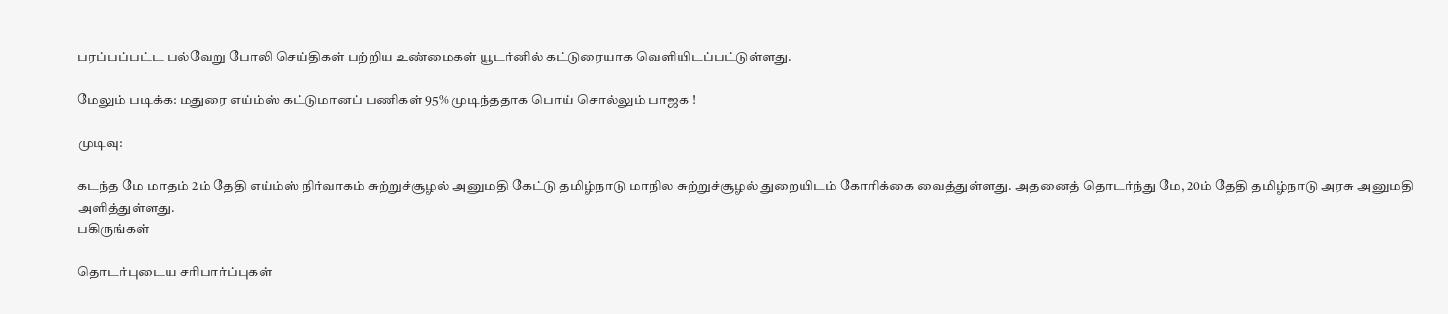பரப்பப்பட்ட பல்வேறு போலி செய்திகள் பற்றிய உண்மைகள் யூடர்னில் கட்டுரையாக வெளியிடப்பட்டுள்ளது.

மேலும் படிக்க: மதுரை எய்ம்ஸ் கட்டுமானப் பணிகள் 95% முடிந்ததாக பொய் சொல்லும் பாஜக !

முடிவு:

கடந்த மே மாதம் 2ம் தேதி எய்ம்ஸ் நிர்வாகம் சுற்றுச்சூழல் அனுமதி கேட்டு தமிழ்நாடு மாநில சுற்றுச்சூழல் துறையிடம் கோரிக்கை வைத்துள்ளது. அதனைத் தொடர்ந்து மே, 20ம் தேதி தமிழ்நாடு அரசு அனுமதி அளித்துள்ளது.
பகிருங்கள்

தொடர்புடைய சரிபார்ப்புகள்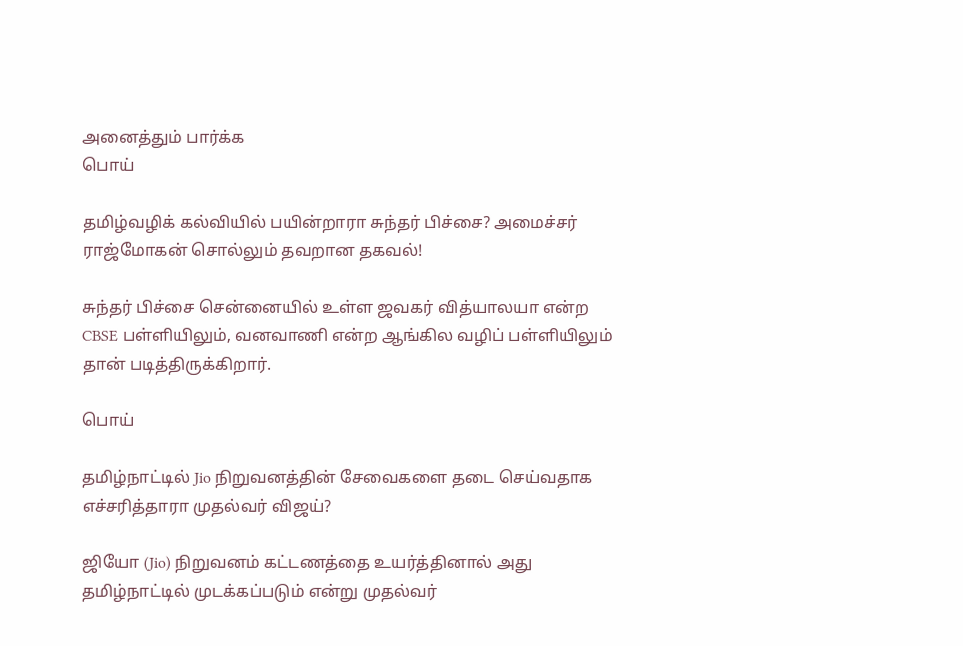அனைத்தும் பார்க்க
பொய்

தமிழ்வழிக் கல்வியில் பயின்றாரா சுந்தர் பிச்சை? அமைச்சர் ராஜ்மோகன் சொல்லும் தவறான தகவல்!

சுந்தர் பிச்சை சென்னையில் உள்ள ஜவகர் வித்யாலயா என்ற CBSE பள்ளியிலும், வனவாணி என்ற ஆங்கில வழிப் பள்ளியிலும் தான் படித்திருக்கிறார்.

பொய்

தமிழ்நாட்டில் Jio நிறுவனத்தின் சேவைகளை தடை செய்வதாக எச்சரித்தாரா முதல்வர் விஜய்?

ஜியோ (Jio) நிறுவனம் கட்டணத்தை உயர்த்தினால் அது தமிழ்நாட்டில் முடக்கப்படும் என்று முதல்வர்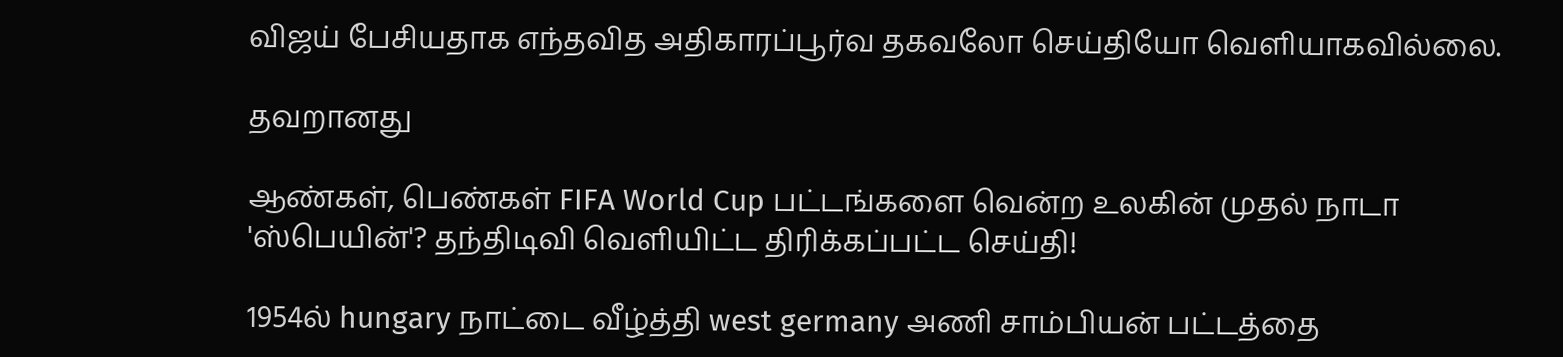விஜய் பேசியதாக எந்தவித அதிகாரப்பூர்வ தகவலோ செய்தியோ வெளியாகவில்லை.

தவறானது

ஆண்கள், பெண்கள் FIFA World Cup பட்டங்களை வென்ற உலகின் முதல் நாடா 'ஸ்பெயின்'? தந்திடிவி வெளியிட்ட திரிக்கப்பட்ட செய்தி!

1954ல் hungary நாட்டை வீழ்த்தி west germany அணி சாம்பியன் பட்டத்தை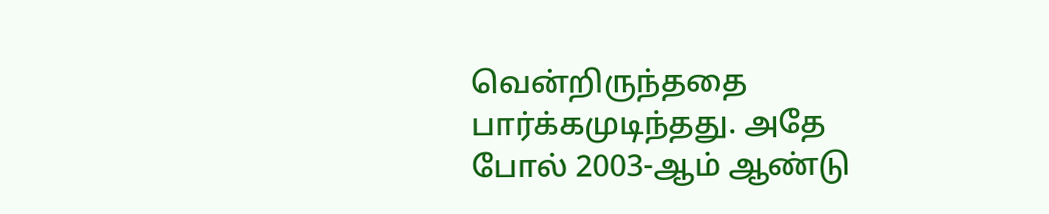வென்றிருந்ததை பார்க்கமுடிந்தது. அதே போல் 2003-ஆம் ஆண்டு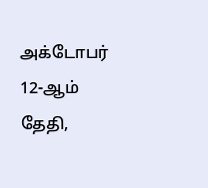அக்டோபர் 12-ஆம் தேதி,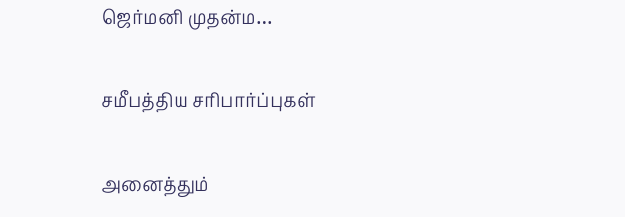ஜெர்மனி முதன்ம…

சமீபத்திய சரிபார்ப்புகள்

அனைத்தும்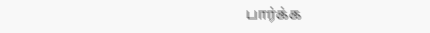பார்க்க